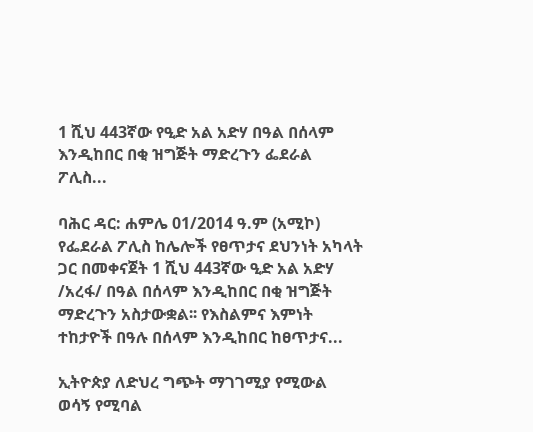1 ሺህ 443ኛው የዒድ አል አድሃ በዓል በሰላም እንዲከበር በቂ ዝግጅት ማድረጉን ፌደራል ፖሊስ...

ባሕር ዳር: ሐምሌ 01/2014 ዓ.ም (አሚኮ) የፌደራል ፖሊስ ከሌሎች የፀጥታና ደህንነት አካላት ጋር በመቀናጀት 1 ሺህ 443ኛው ዒድ አል አድሃ /አረፋ/ በዓል በሰላም እንዲከበር በቂ ዝግጅት ማድረጉን አስታውቋል፡፡ የእስልምና እምነት ተከታዮች በዓሉ በሰላም እንዲከበር ከፀጥታና...

ኢትዮጵያ ለድህረ ግጭት ማገገሚያ የሚውል ወሳኝ የሚባል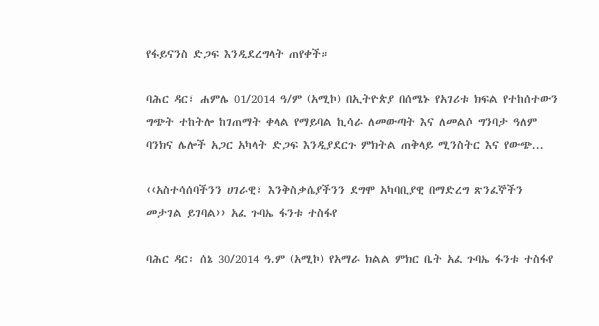የፋይናንስ ድጋፍ እንዲደረግላት ጠየቀች።

ባሕር ዳር፣ ሐምሌ 01/2014 ዓ/ም (አሚኮ) በኢትዮጵያ በሰሜኑ የአገሪቱ ክፍል የተከሰተውን ግጭት ተከትሎ ከገጠማት ቀላል የማይባል ኪሳራ ለመውጣት እና ለመልሶ ግንባታ ዓለም ባንክና ሌሎች አጋር አካላት ድጋፍ እንዲያደርጉ ምክትል ጠቅላይ ሚንስትር እና የውጭ...

‹‹አስተሳሰባችንን ሀገራዊ፣ እንቅስቃሴያችንን ደግሞ አካባቢያዊ በማድረግ ጽንፈኞችን መታገል ይገባል›› አፈ ጉባኤ ፋንቱ ተስፋየ

ባሕር ዳር፡ ሰኔ 30/2014 ዓ.ም (አሚኮ) የአማራ ክልል ምክር ቤት አፈ ጉባኤ ፋንቱ ተስፋየ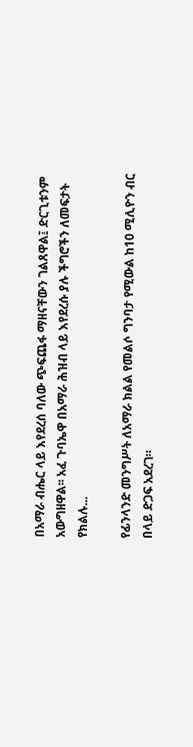በአማራ ብሔር ላይ እየደረሰ ባለው ጭፍጨፋ ማዘናቸውን ገልጸዋል፤ ድርጊቱንም አውግዘዋል፡፡ አፈ ጉባኤዋ በአማራ ሕዝብ ላይ እየደረሱ ያሉ ችግሮችን ለመፍታት የክልሉ...

የፊንላንድ መንግሥት ለአማራ ክልል የመልሶ ግንባታ የሚውል ከ10 ሚሊዮን ብር በላይ ድጋፍ አደረገ።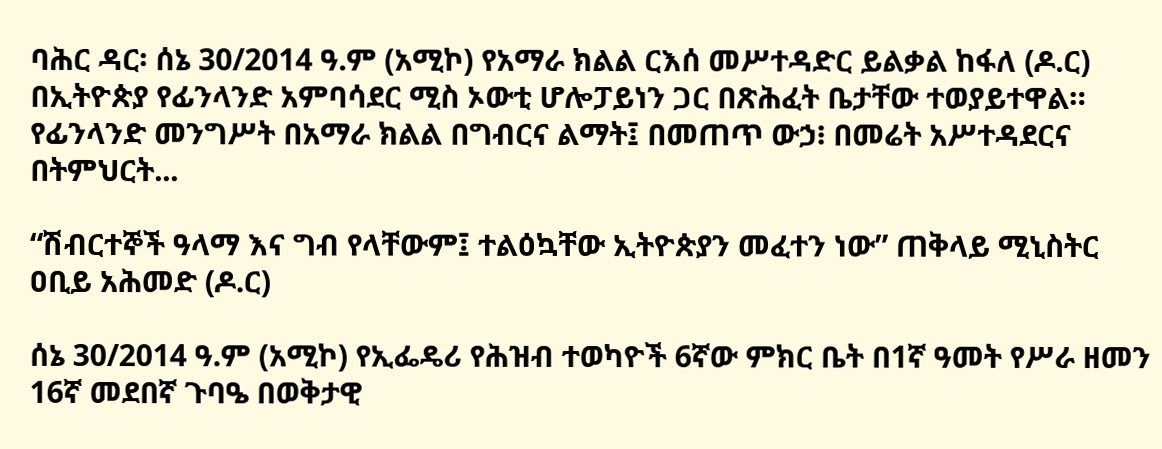ባሕር ዳር፡ ሰኔ 30/2014 ዓ.ም (አሚኮ) የአማራ ክልል ርእሰ መሥተዳድር ይልቃል ከፋለ (ዶ.ር) በኢትዮጵያ የፊንላንድ አምባሳደር ሚስ ኦውቲ ሆሎፓይነን ጋር በጽሕፈት ቤታቸው ተወያይተዋል። የፊንላንድ መንግሥት በአማራ ክልል በግብርና ልማት፤ በመጠጥ ውኃ፧ በመሬት አሥተዳደርና በትምህርት...

“ሽብርተኞች ዓላማ እና ግብ የላቸውም፤ ተልዕኳቸው ኢትዮጵያን መፈተን ነው” ጠቅላይ ሚኒስትር ዐቢይ አሕመድ (ዶ.ር)

ሰኔ 30/2014 ዓ.ም (አሚኮ) የኢፌዴሪ የሕዝብ ተወካዮች 6ኛው ምክር ቤት በ1ኛ ዓመት የሥራ ዘመን 16ኛ መደበኛ ጉባዔ በወቅታዊ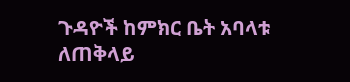ጉዳዮች ከምክር ቤት አባላቱ ለጠቅላይ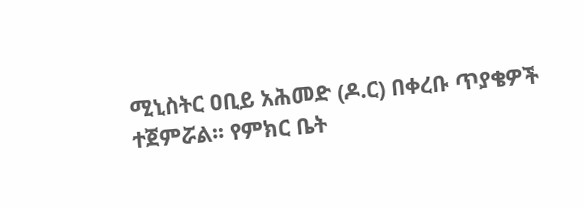ሚኒስትር ዐቢይ አሕመድ (ዶ.ር) በቀረቡ ጥያቄዎች ተጀምሯል፡፡ የምክር ቤት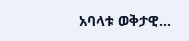አባላቱ ወቅታዊ...